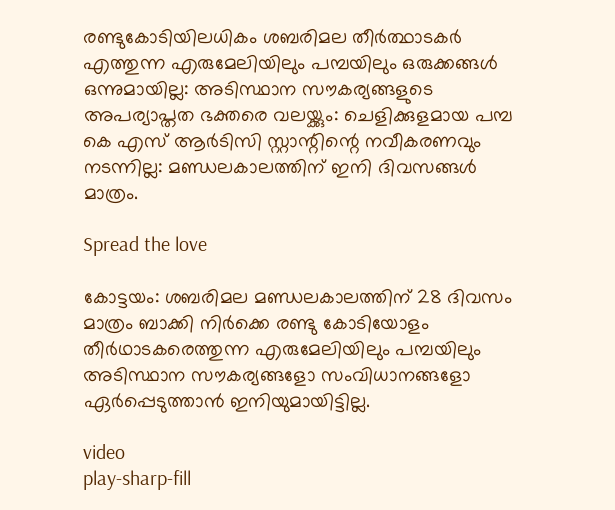രണ്ടുകോടിയിലധികം ശബരിമല തീർത്ഥാടകർ എത്തുന്ന എരുമേലിയിലും പമ്പയിലും ഒരുക്കങ്ങൾ ഒന്നുമായില്ല: അടിസ്ഥാന സൗകര്യങ്ങളുടെ അപര്യാപ്തത ഭക്തരെ വലയ്ക്കും: ചെളിക്കുളമായ പമ്പ കെ എസ് ആർടിസി സ്റ്റാന്റിന്റെ നവീകരണവും നടന്നില്ല: മണ്ഡലകാലത്തിന് ഇനി ദിവസങ്ങൾ മാത്രം.

Spread the love

കോട്ടയം: ശബരിമല മണ്ഡലകാലത്തിന് 28 ദിവസം മാത്രം ബാക്കി നിർക്കെ രണ്ടു കോടിയോളം തീര്‍ഥാടകരെത്തുന്ന എരുമേലിയിലും പമ്പയിലും അടിസ്ഥാന സൗകര്യങ്ങളോ സംവിധാനങ്ങളോ ഏര്‍പ്പെടുത്താന്‍ ഇനിയുമായിട്ടില്ല.

video
play-sharp-fill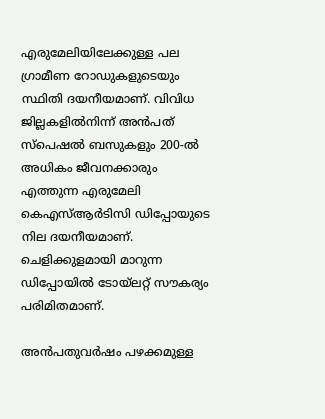എരുമേലിയിലേക്കുള്ള പല ഗ്രാമീണ റോഡുകളുടെയും സ്ഥിതി ദയനീയമാണ്. വിവിധ ജില്ലകളില്‍നിന്ന് അന്‍പത് സ്‌പെഷല്‍ ബസുകളും 200-ൽ അധികം ജീവനക്കാരും എത്തുന്ന എരുമേലി കെഎസ്‌ആര്‍ടിസി ഡിപ്പോയുടെ നില ദയനീയമാണ്. ചെളിക്കുളമായി മാറുന്ന ഡിപ്പോയില്‍ ടോയ്‌ലറ്റ് സൗകര്യം പരിമിതമാണ്.

അന്‍പതുവര്‍ഷം പഴക്കമുള്ള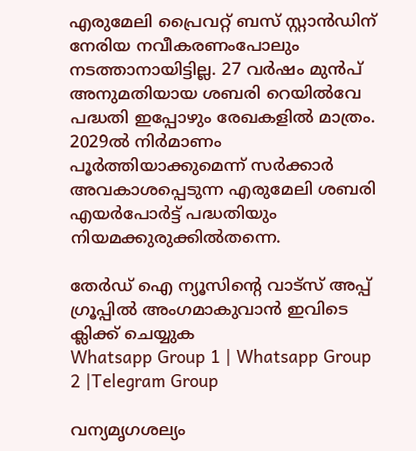എരുമേലി പ്രൈവറ്റ് ബസ് സ്റ്റാന്‍ഡിന് നേരിയ നവീകരണംപോലും നടത്താനായിട്ടില്ല. 27 വര്‍ഷം മുന്‍പ് അനുമതിയായ ശബരി റെയില്‍വേ പദ്ധതി ഇപ്പോഴും രേഖകളില്‍ മാത്രം. 2029ല്‍ നിര്‍മാണം പൂര്‍ത്തിയാക്കുമെന്ന് സര്‍ക്കാര്‍ അവകാശപ്പെടുന്ന എരുമേലി ശബരി എയര്‍പോര്‍ട്ട് പദ്ധതിയും നിയമക്കുരുക്കില്‍തന്നെ.

തേർഡ് ഐ ന്യൂസിന്റെ വാട്സ് അപ്പ് ഗ്രൂപ്പിൽ അംഗമാകുവാൻ ഇവിടെ ക്ലിക്ക് ചെയ്യുക
Whatsapp Group 1 | Whatsapp Group 2 |Telegram Group

വന്യമൃഗശല്യം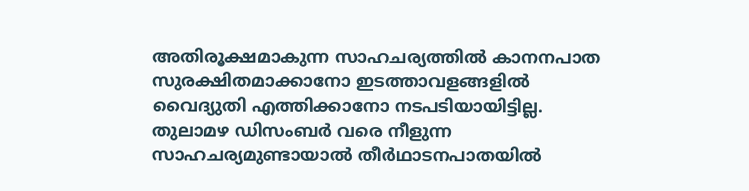അതിരൂക്ഷമാകുന്ന സാഹചര്യത്തില്‍ കാനനപാത സുരക്ഷിതമാക്കാനോ ഇടത്താവളങ്ങളില്‍ വൈദ്യുതി എത്തിക്കാനോ നടപടിയായിട്ടില്ല. തുലാമഴ ഡിസംബര്‍ വരെ നീളുന്ന സാഹചര്യമുണ്ടായാല്‍ തീര്‍ഥാടനപാതയില്‍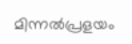മിന്നല്‍പ്രളയം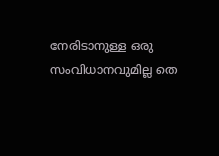നേരിടാനുള്ള ഒരു സംവിധാനവുമില്ല തെ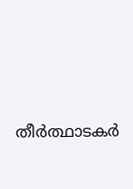തീർത്ഥാടകർ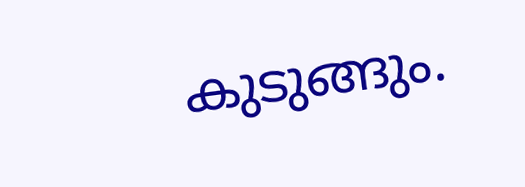കുടുങ്ങും.